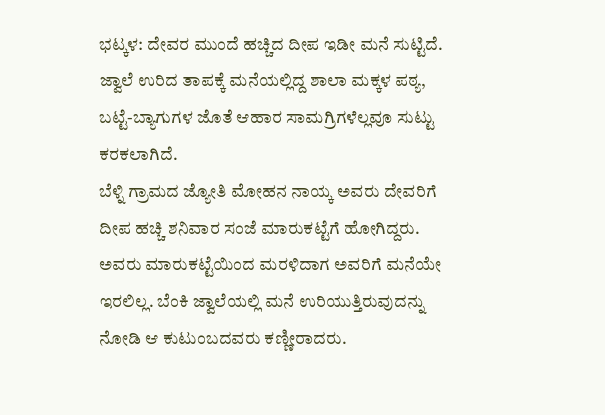ಭಟ್ಕಳ: ದೇವರ ಮುಂದೆ ಹಚ್ಚಿದ ದೀಪ ಇಡೀ ಮನೆ ಸುಟ್ಟಿದೆ. ಜ್ವಾಲೆ ಉರಿದ ತಾಪಕ್ಕೆ ಮನೆಯಲ್ಲಿದ್ದ ಶಾಲಾ ಮಕ್ಕಳ ಪಠ್ಯ, ಬಟ್ಟೆ-ಬ್ಯಾಗುಗಳ ಜೊತೆ ಆಹಾರ ಸಾಮಗ್ರಿಗಳೆಲ್ಲವೂ ಸುಟ್ಟು ಕರಕಲಾಗಿದೆ.
ಬೆಳ್ನಿ ಗ್ರಾಮದ ಜ್ಯೋತಿ ಮೋಹನ ನಾಯ್ಕ ಅವರು ದೇವರಿಗೆ ದೀಪ ಹಚ್ಚಿ ಶನಿವಾರ ಸಂಜೆ ಮಾರುಕಟ್ಟೆಗೆ ಹೋಗಿದ್ದರು. ಅವರು ಮಾರುಕಟ್ಟೆಯಿಂದ ಮರಳಿದಾಗ ಅವರಿಗೆ ಮನೆಯೇ ಇರಲಿಲ್ಲ. ಬೆಂಕಿ ಜ್ವಾಲೆಯಲ್ಲಿ ಮನೆ ಉರಿಯುತ್ತಿರುವುದನ್ನು ನೋಡಿ ಆ ಕುಟುಂಬದವರು ಕಣ್ಣೀರಾದರು.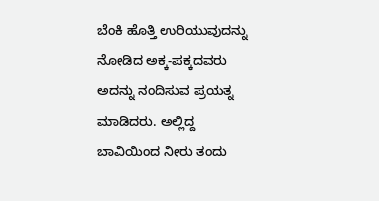ಬೆಂಕಿ ಹೊತ್ತಿ ಉರಿಯುವುದನ್ನು ನೋಡಿದ ಅಕ್ಕ-ಪಕ್ಕದವರು ಅದನ್ನು ನಂದಿಸುವ ಪ್ರಯತ್ನ ಮಾಡಿದರು. ಅಲ್ಲಿದ್ದ ಬಾವಿಯಿಂದ ನೀರು ತಂದು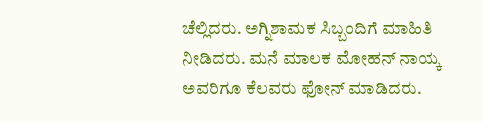ಚೆಲ್ಲಿದರು. ಅಗ್ನಿಶಾಮಕ ಸಿಬ್ಬಂದಿಗೆ ಮಾಹಿತಿ ನೀಡಿದರು. ಮನೆ ಮಾಲಕ ಮೋಹನ್ ನಾಯ್ಕ ಅವರಿಗೂ ಕೆಲವರು ಫೋನ್ ಮಾಡಿದರು.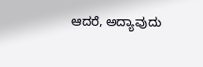ಆದರೆ, ಅದ್ಯಾವುದು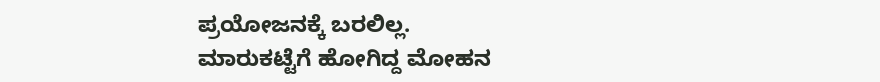ಪ್ರಯೋಜನಕ್ಕೆ ಬರಲಿಲ್ಲ.
ಮಾರುಕಟ್ಟೆಗೆ ಹೋಗಿದ್ದ ಮೋಹನ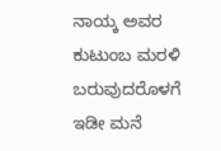ನಾಯ್ಕ ಅವರ ಕುಟುಂಬ ಮರಳಿ ಬರುವುದರೊಳಗೆ ಇಡೀ ಮನೆ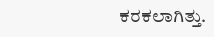ಕರಕಲಾಗಿತ್ತು.